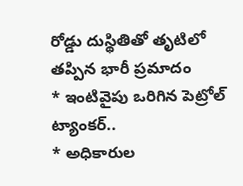రోడ్డు దుస్థితితో తృటిలో తప్పిన భారీ ప్రమాదం
* ఇంటివైపు ఒరిగిన పెట్రోల్ ట్యాంకర్..
* అధికారుల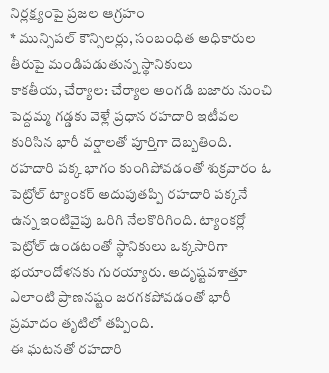నిర్లక్ష్యంపై ప్రజల ఆగ్రహం
* మున్సిపల్ కౌన్సిలర్లు, సంబంధిత అధికారుల తీరుపై మండిపడుతున్న స్థానికులు
కాకతీయ, చేర్యాల: చేర్యాల అంగడి బజారు నుంచి పెద్దమ్మ గడ్డకు వెళ్లే ప్రధాన రహదారి ఇటీవల కురిసిన భారీ వర్షాలతో పూర్తిగా దెబ్బతింది. రహదారి పక్క భాగం కుంగిపోవడంతో శుక్రవారం ఓ పెట్రోల్ ట్యాంకర్ అదుపుతప్పి రహదారి పక్కనే ఉన్న ఇంటివైపు ఒరిగి నేలకొరిగింది. ట్యాంకర్లో పెట్రోల్ ఉండటంతో స్థానికులు ఒక్కసారిగా భయాందోళనకు గురయ్యారు. అదృష్టవశాత్తూ ఎలాంటి ప్రాణనష్టం జరగకపోవడంతో భారీ ప్రమాదం తృటిలో తప్పింది.
ఈ ఘటనతో రహదారి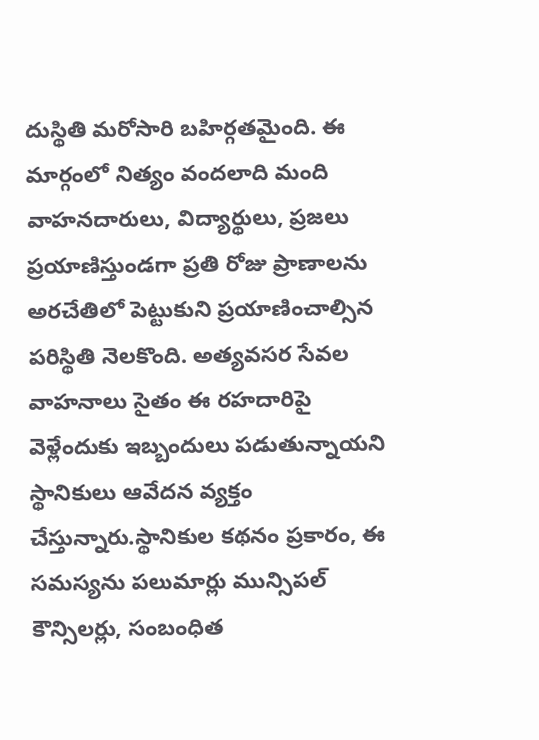దుస్థితి మరోసారి బహిర్గతమైంది. ఈ మార్గంలో నిత్యం వందలాది మంది వాహనదారులు, విద్యార్థులు, ప్రజలు ప్రయాణిస్తుండగా ప్రతి రోజు ప్రాణాలను అరచేతిలో పెట్టుకుని ప్రయాణించాల్సిన పరిస్థితి నెలకొంది. అత్యవసర సేవల వాహనాలు సైతం ఈ రహదారిపై వెళ్లేందుకు ఇబ్బందులు పడుతున్నాయని స్థానికులు ఆవేదన వ్యక్తం చేస్తున్నారు.స్థానికుల కథనం ప్రకారం, ఈ సమస్యను పలుమార్లు మున్సిపల్ కౌన్సిలర్లు, సంబంధిత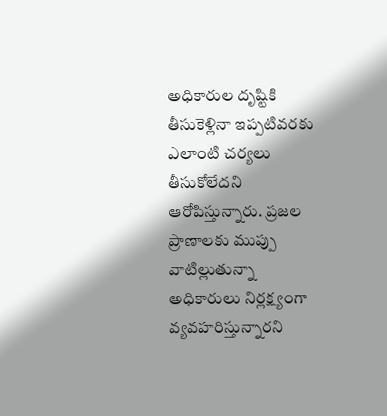అధికారుల దృష్టికి తీసుకెళ్లినా ఇప్పటివరకు ఎలాంటి చర్యలు తీసుకోలేదని ఆరోపిస్తున్నారు. ప్రజల ప్రాణాలకు ముప్పు వాటిల్లుతున్నా అధికారులు నిర్లక్ష్యంగా వ్యవహరిస్తున్నారని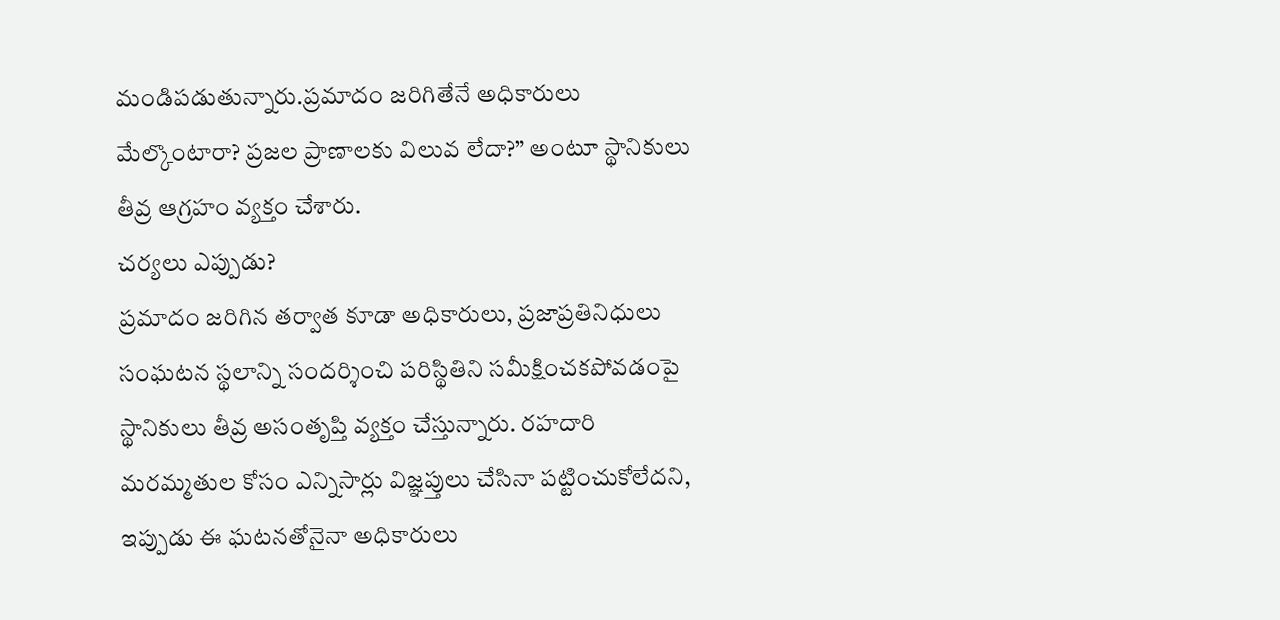మండిపడుతున్నారు.ప్రమాదం జరిగితేనే అధికారులు మేల్కొంటారా? ప్రజల ప్రాణాలకు విలువ లేదా?” అంటూ స్థానికులు తీవ్ర ఆగ్రహం వ్యక్తం చేశారు.
చర్యలు ఎప్పుడు?
ప్రమాదం జరిగిన తర్వాత కూడా అధికారులు, ప్రజాప్రతినిధులు సంఘటన స్థలాన్ని సందర్శించి పరిస్థితిని సమీక్షించకపోవడంపై స్థానికులు తీవ్ర అసంతృప్తి వ్యక్తం చేస్తున్నారు. రహదారి మరమ్మతుల కోసం ఎన్నిసార్లు విజ్ఞప్తులు చేసినా పట్టించుకోలేదని, ఇప్పుడు ఈ ఘటనతోనైనా అధికారులు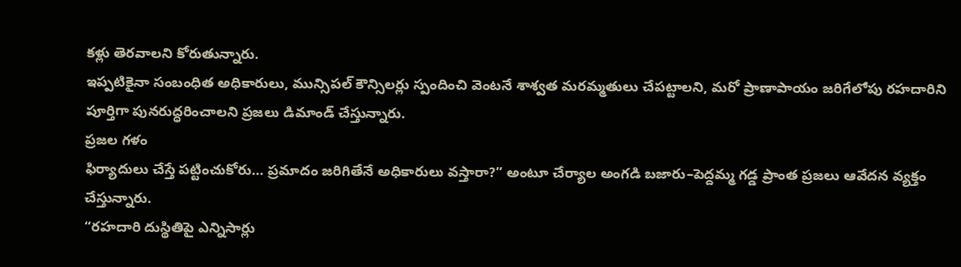కళ్లు తెరవాలని కోరుతున్నారు.
ఇప్పటికైనా సంబంధిత అధికారులు, మున్సిపల్ కౌన్సిలర్లు స్పందించి వెంటనే శాశ్వత మరమ్మతులు చేపట్టాలని, మరో ప్రాణాపాయం జరిగేలోపు రహదారిని పూర్తిగా పునరుద్ధరించాలని ప్రజలు డిమాండ్ చేస్తున్నారు.
ప్రజల గళం
ఫిర్యాదులు చేస్తే పట్టించుకోరు… ప్రమాదం జరిగితేనే అధికారులు వస్తారా?” అంటూ చేర్యాల అంగడి బజారు–పెద్దమ్మ గడ్డ ప్రాంత ప్రజలు ఆవేదన వ్యక్తం చేస్తున్నారు.
“రహదారి దుస్థితిపై ఎన్నిసార్లు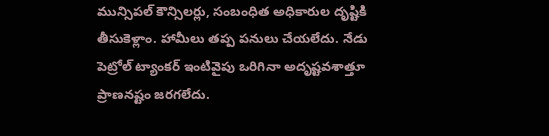మున్సిపల్ కౌన్సిలర్లు, సంబంధిత అధికారుల దృష్టికి తీసుకెళ్లాం. హామీలు తప్ప పనులు చేయలేదు. నేడు పెట్రోల్ ట్యాంకర్ ఇంటివైపు ఒరిగినా అదృష్టవశాత్తూ ప్రాణనష్టం జరగలేదు.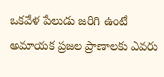ఒకవేళ పేలుడు జరిగి ఉంటే అమాయక ప్రజల ప్రాణాలకు ఎవరు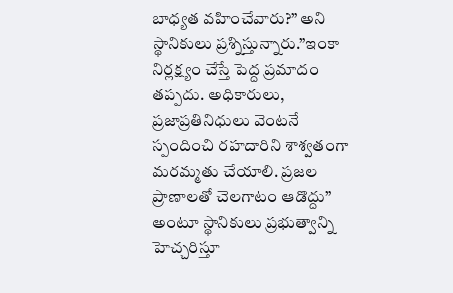బాధ్యత వహించేవారు?” అని స్థానికులు ప్రశ్నిస్తున్నారు.”ఇంకా నిర్లక్ష్యం చేస్తే పెద్ద ప్రమాదం తప్పదు. అధికారులు, ప్రజాప్రతినిధులు వెంటనే స్పందించి రహదారిని శాశ్వతంగా మరమ్మతు చేయాలి. ప్రజల ప్రాణాలతో చెలగాటం ఆడొద్దు” అంటూ స్థానికులు ప్రభుత్వాన్ని హెచ్చరిస్తూ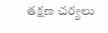తక్షణ చర్యలు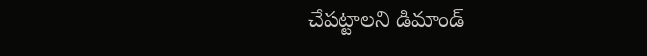చేపట్టాలని డిమాండ్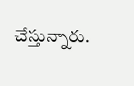చేస్తున్నారు.